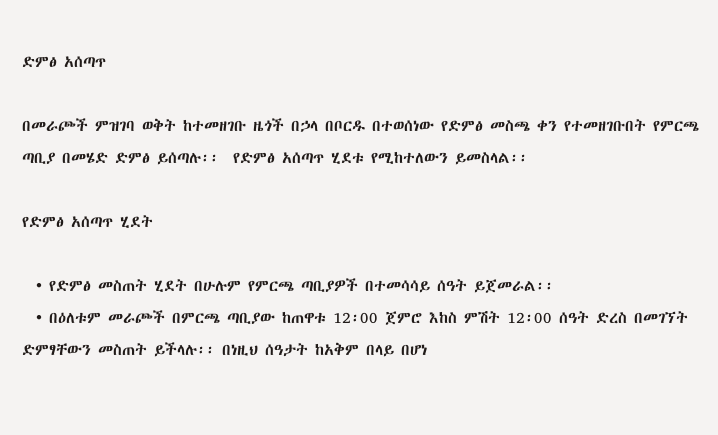ድምፅ አሰጣጥ

በመራጮች ምዝገባ ወቅት ከተመዘገቡ ዜጎች በኃላ በቦርዱ በተወሰነው የድምፅ መስጫ ቀን የተመዘገቡበት የምርጫ ጣቢያ በመሄድ ድምፅ ይሰጣሉ፡፡  የድምፅ አሰጣጥ ሂደቱ የሚከተለውን ይመስላል፡፡

የድምፅ አሰጣጥ ሂደት

  • የድምፅ መስጠት ሂደት በሁሉም የምርጫ ጣቢያዎች በተመሳሳይ ሰዓት ይጀመራል፡፡
  • በዕለቱም መራጮች በምርጫ ጣቢያው ከጠዋቱ 12፡00 ጀምሮ እከስ ምሽት 12፡00 ሰዓት ድረስ በመገኘት ድምፃቸውን መስጠት ይችላሉ፡፡ በነዚህ ሰዓታት ከአቅም በላይ በሆነ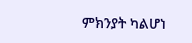ምክንያት ካልሆነ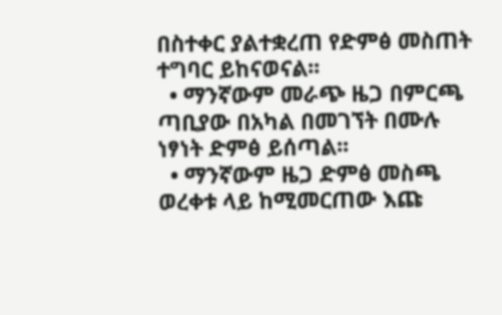በስተቀር ያልተቋረጠ የድምፅ መስጠት ተግባር ይከናወናል፡፡
  • ማንኛውም መራጭ ዜጋ በምርጫ ጣቢያው በአካል በመገኘት በሙሉ ነፃነት ድምፅ ይሰጣል፡፡
  • ማንኛውም ዜጋ ድምፅ መስጫ ወረቀቱ ላይ ከሚመርጠው እጩ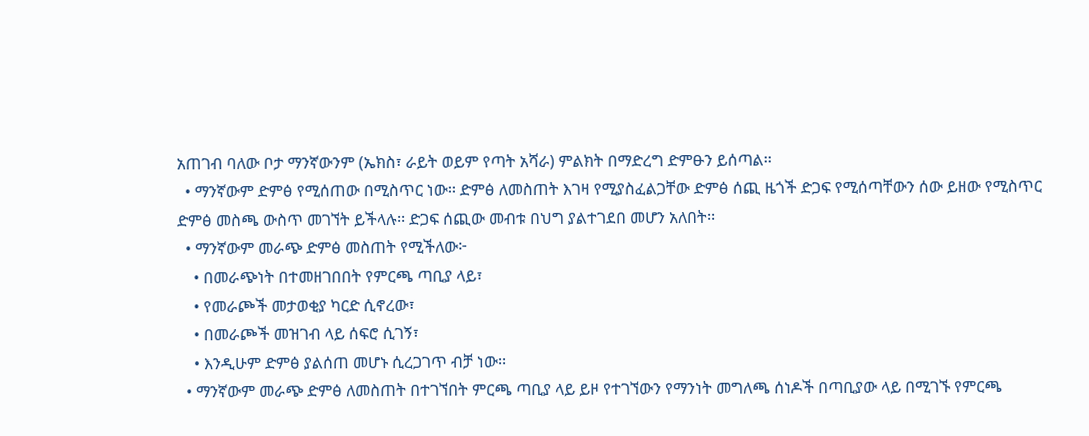አጠገብ ባለው ቦታ ማንኛውንም (ኤክስ፣ ራይት ወይም የጣት አሻራ) ምልክት በማድረግ ድምፁን ይሰጣል፡፡
  • ማንኛውም ድምፅ የሚሰጠው በሚስጥር ነው፡፡ ድምፅ ለመስጠት እገዛ የሚያስፈልጋቸው ድምፅ ሰጪ ዜጎች ድጋፍ የሚሰጣቸውን ሰው ይዘው የሚስጥር ድምፅ መስጫ ውስጥ መገኘት ይችላሉ፡፡ ድጋፍ ሰጪው መብቱ በህግ ያልተገደበ መሆን አለበት፡፡
  • ማንኛውም መራጭ ድምፅ መስጠት የሚችለው፦
    • በመራጭነት በተመዘገበበት የምርጫ ጣቢያ ላይ፣
    • የመራጮች መታወቂያ ካርድ ሲኖረው፣
    • በመራጮች መዝገብ ላይ ሰፍሮ ሲገኝ፣
    • እንዲሁም ድምፅ ያልሰጠ መሆኑ ሲረጋገጥ ብቻ ነው፡፡
  • ማንኛውም መራጭ ድምፅ ለመስጠት በተገኘበት ምርጫ ጣቢያ ላይ ይዞ የተገኘውን የማንነት መግለጫ ሰነዶች በጣቢያው ላይ በሚገኙ የምርጫ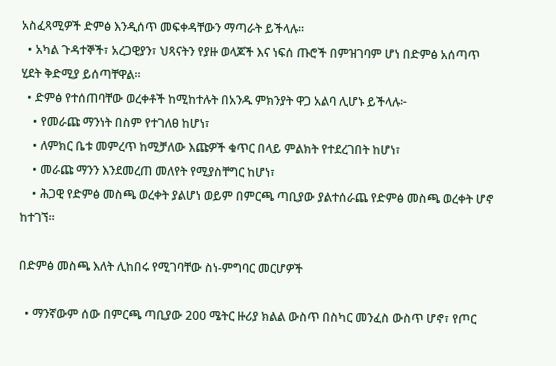አስፈጻሚዎች ድምፅ እንዲሰጥ መፍቀዳቸውን ማጣራት ይችላሉ፡፡
  • አካል ጉዳተኞች፣ አረጋዊያን፣ ህጻናትን የያዙ ወላጆች እና ነፍሰ ጡሮች በምዝገባም ሆነ በድምፅ አሰጣጥ ሂደት ቅድሚያ ይሰጣቸዋል፡፡
  • ድምፅ የተሰጠባቸው ወረቀቶች ከሚከተሉት በአንዱ ምክንያት ዋጋ አልባ ሊሆኑ ይችላሉ፦
    • የመራጩ ማንነት በስም የተገለፀ ከሆነ፣
    • ለምክር ቤቱ መምረጥ ከሚቻለው እጩዎች ቁጥር በላይ ምልክት የተደረገበት ከሆነ፣
    • መራጩ ማንን እንደመረጠ መለየት የሚያስቸግር ከሆነ፣
    • ሕጋዊ የድምፅ መስጫ ወረቀት ያልሆነ ወይም በምርጫ ጣቢያው ያልተሰራጨ የድምፅ መስጫ ወረቀት ሆኖ ከተገኘ፡፡

በድምፅ መስጫ እለት ሊከበሩ የሚገባቸው ስነ-ምግባር መርሆዎች

  • ማንኛውም ሰው በምርጫ ጣቢያው 200 ሜትር ዙሪያ ክልል ውስጥ በስካር መንፈስ ውስጥ ሆኖ፣ የጦር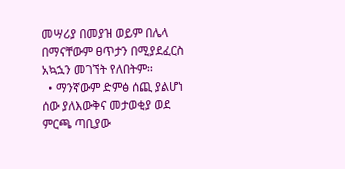መሣሪያ በመያዝ ወይም በሌላ በማናቸውም ፀጥታን በሚያደፈርስ አኳኋን መገኘት የለበትም፡፡
  • ማንኛውም ድምፅ ሰጪ ያልሆነ ሰው ያለእውቅና መታወቂያ ወደ ምርጫ ጣቢያው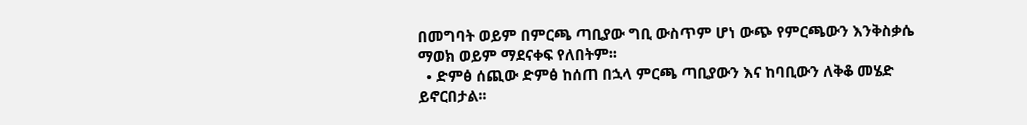በመግባት ወይም በምርጫ ጣቢያው ግቢ ውስጥም ሆነ ውጭ የምርጫውን እንቅስቃሴ ማወክ ወይም ማደናቀፍ የለበትም፡፡
  • ድምፅ ሰጪው ድምፅ ከሰጠ በኋላ ምርጫ ጣቢያውን እና ከባቢውን ለቅቆ መሄድ ይኖርበታል፡፡